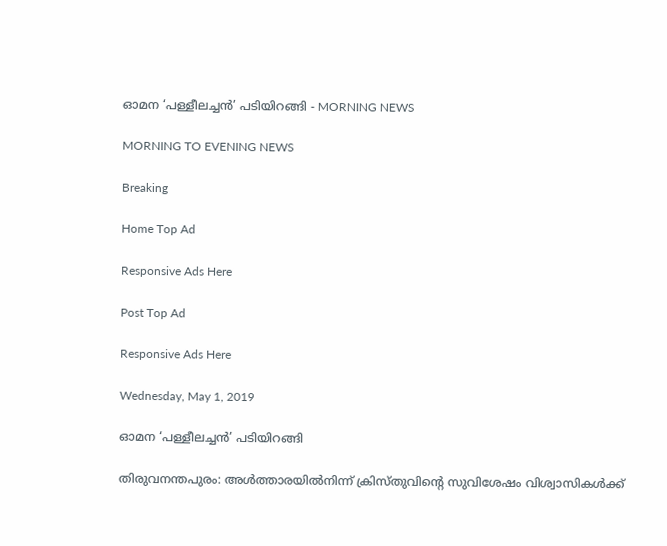ഓമന ‘പള്ളീലച്ചൻ’ പടിയിറങ്ങി - MORNING NEWS

MORNING TO EVENING NEWS

Breaking

Home Top Ad

Responsive Ads Here

Post Top Ad

Responsive Ads Here

Wednesday, May 1, 2019

ഓമന ‘പള്ളീലച്ചൻ’ പടിയിറങ്ങി

തിരുവനന്തപുരം: അൾത്താരയിൽനിന്ന് ക്രിസ്തുവിന്റെ സുവിശേഷം വിശ്വാസികൾക്ക്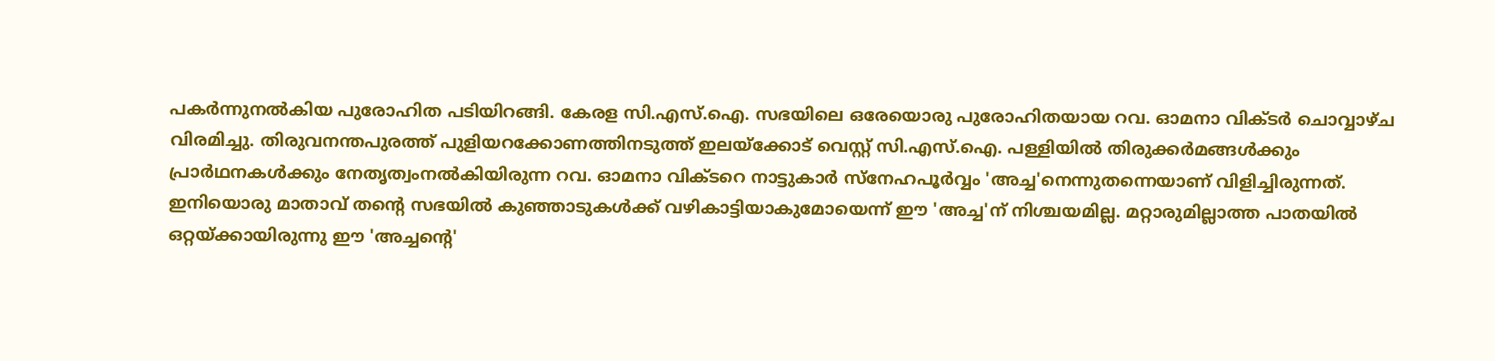പകർന്നുനൽകിയ പുരോഹിത പടിയിറങ്ങി. കേരള സി.എസ്.ഐ. സഭയിലെ ഒരേയൊരു പുരോഹിതയായ റവ. ഓമനാ വിക്ടർ ചൊവ്വാഴ്ച വിരമിച്ചു. തിരുവനന്തപുരത്ത് പുളിയറക്കോണത്തിനടുത്ത് ഇലയ്ക്കോട് വെസ്റ്റ് സി.എസ്.ഐ. പള്ളിയിൽ തിരുക്കർമങ്ങൾക്കും പ്രാർഥനകൾക്കും നേതൃത്വംനൽകിയിരുന്ന റവ. ഓമനാ വിക്ടറെ നാട്ടുകാർ സ്നേഹപൂർവ്വം 'അച്ച'നെന്നുതന്നെയാണ് വിളിച്ചിരുന്നത്. ഇനിയൊരു മാതാവ് തന്റെ സഭയിൽ കുഞ്ഞാടുകൾക്ക് വഴികാട്ടിയാകുമോയെന്ന് ഈ 'അച്ച'ന് നിശ്ചയമില്ല. മറ്റാരുമില്ലാത്ത പാതയിൽ ഒറ്റയ്ക്കായിരുന്നു ഈ 'അച്ചന്റെ'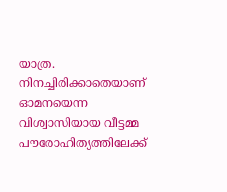യാത്ര. നിനച്ചിരിക്കാതെയാണ് ഓമനയെന്ന വിശ്വാസിയായ വീട്ടമ്മ പൗരോഹിത്യത്തിലേക്ക്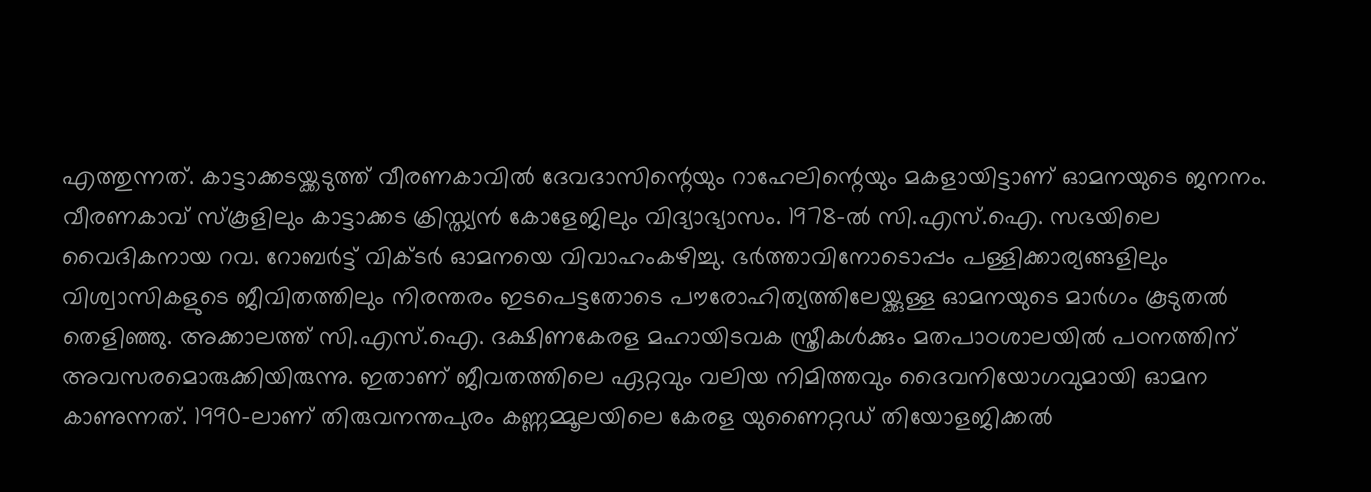എത്തുന്നത്. കാട്ടാക്കടയ്ക്കടുത്ത് വീരണകാവിൽ ദേവദാസിന്റെയും റാഹേലിന്റെയും മകളായിട്ടാണ് ഓമനയുടെ ജനനം. വീരണകാവ് സ്കൂളിലും കാട്ടാക്കട ക്രിസ്ത്യൻ കോളേജിലും വിദ്യാഭ്യാസം. 1978-ൽ സി.എസ്.ഐ. സഭയിലെ വൈദികനായ റവ. റോബർട്ട് വിക്ടർ ഓമനയെ വിവാഹംകഴിച്ചു. ഭർത്താവിനോടൊപ്പം പള്ളിക്കാര്യങ്ങളിലും വിശ്വാസികളുടെ ജീവിതത്തിലും നിരന്തരം ഇടപെട്ടതോടെ പൗരോഹിത്യത്തിലേയ്ക്കുള്ള ഓമനയുടെ മാർഗം കൂടുതൽ തെളിഞ്ഞു. അക്കാലത്ത് സി.എസ്.ഐ. ദക്ഷിണകേരള മഹായിടവക സ്ത്രീകൾക്കും മതപാഠശാലയിൽ പഠനത്തിന് അവസരമൊരുക്കിയിരുന്നു. ഇതാണ് ജീവതത്തിലെ ഏറ്റവും വലിയ നിമിത്തവും ദൈവനിയോഗവുമായി ഓമന കാണുന്നത്. 1990-ലാണ് തിരുവനന്തപുരം കണ്ണമ്മൂലയിലെ കേരള യുണൈറ്റഡ് തിയോളജിക്കൽ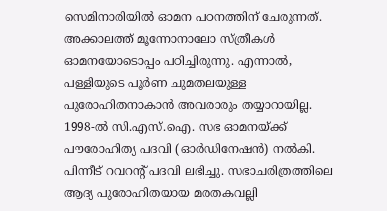സെമിനാരിയിൽ ഓമന പഠനത്തിന് ചേരുന്നത്. അക്കാലത്ത് മൂന്നോനാലോ സ്ത്രീകൾ ഓമനയോടൊപ്പം പഠിച്ചിരുന്നു. എന്നാൽ, പള്ളിയുടെ പൂർണ ചുമതലയുള്ള പുരോഹിതനാകാൻ അവരാരും തയ്യാറായില്ല. 1998-ൽ സി.എസ്.ഐ. സഭ ഓമനയ്ക്ക് പൗരോഹിത്യ പദവി (ഓർഡിനേഷൻ) നൽകി. പിന്നീട് റവറന്റ് പദവി ലഭിച്ചു. സഭാചരിത്രത്തിലെ ആദ്യ പുരോഹിതയായ മരതകവല്ലി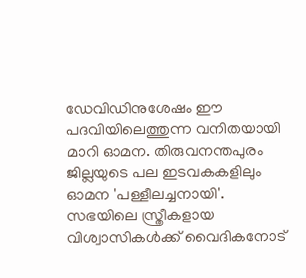ഡേവിഡിനുശേഷം ഈ പദവിയിലെത്തുന്ന വനിതയായി മാറി ഓമന. തിരുവനന്തപുരം ജില്ലയുടെ പല ഇടവകകളിലും ഓമന 'പള്ളീലച്ചനായി'. സഭയിലെ സ്ത്രീകളായ വിശ്വാസികൾക്ക് വൈദികനോട്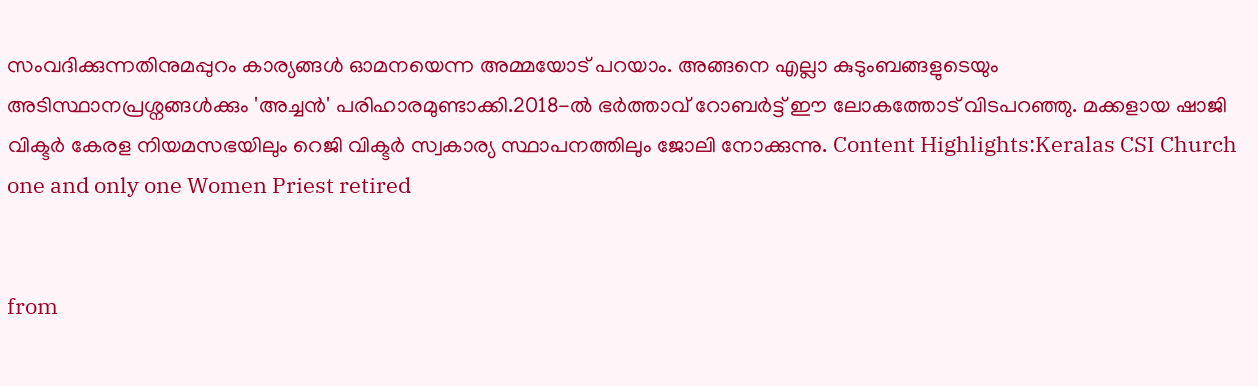സംവദിക്കുന്നതിനുമപ്പുറം കാര്യങ്ങൾ ഓമനയെന്ന അമ്മയോട് പറയാം. അങ്ങനെ എല്ലാ കുടുംബങ്ങളുടെയും അടിസ്ഥാനപ്രശ്നങ്ങൾക്കും 'അച്ചൻ' പരിഹാരമുണ്ടാക്കി.2018-ൽ ഭർത്താവ് റോബർട്ട് ഈ ലോകത്തോട് വിടപറഞ്ഞു. മക്കളായ ഷാജി വിക്ടർ കേരള നിയമസഭയിലും റെജി വിക്ടർ സ്വകാര്യ സ്ഥാപനത്തിലും ജോലി നോക്കുന്നു. Content Highlights:Keralas CSI Church one and only one Women Priest retired


from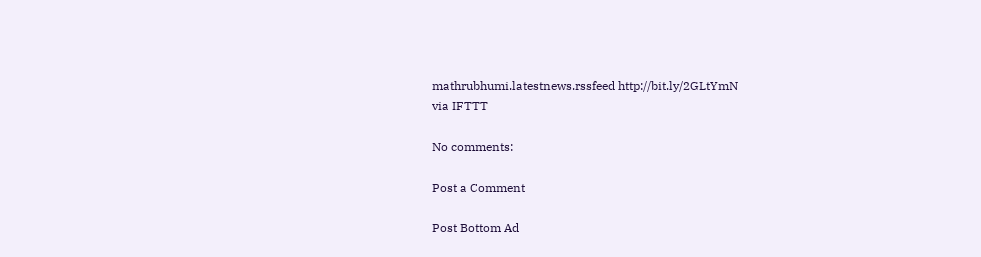mathrubhumi.latestnews.rssfeed http://bit.ly/2GLtYmN
via IFTTT

No comments:

Post a Comment

Post Bottom Ad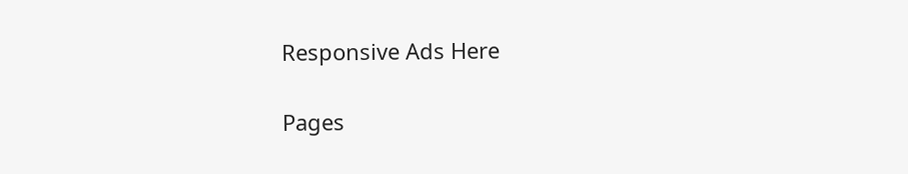Responsive Ads Here

Pages